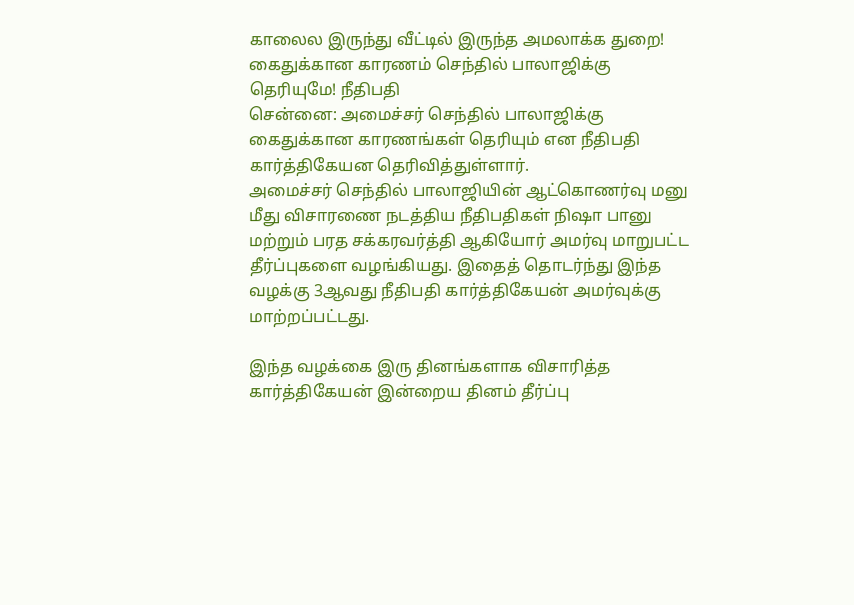காலைல இருந்து வீட்டில் இருந்த அமலாக்க துறை! கைதுக்கான காரணம் செந்தில் பாலாஜிக்கு தெரியுமே! நீதிபதி
சென்னை: அமைச்சர் செந்தில் பாலாஜிக்கு கைதுக்கான காரணங்கள் தெரியும் என நீதிபதி கார்த்திகேயன தெரிவித்துள்ளார்.
அமைச்சர் செந்தில் பாலாஜியின் ஆட்கொணர்வு மனு மீது விசாரணை நடத்திய நீதிபதிகள் நிஷா பானு மற்றும் பரத சக்கரவர்த்தி ஆகியோர் அமர்வு மாறுபட்ட தீர்ப்புகளை வழங்கியது. இதைத் தொடர்ந்து இந்த வழக்கு 3ஆவது நீதிபதி கார்த்திகேயன் அமர்வுக்கு மாற்றப்பட்டது.

இந்த வழக்கை இரு தினங்களாக விசாரித்த கார்த்திகேயன் இன்றைய தினம் தீர்ப்பு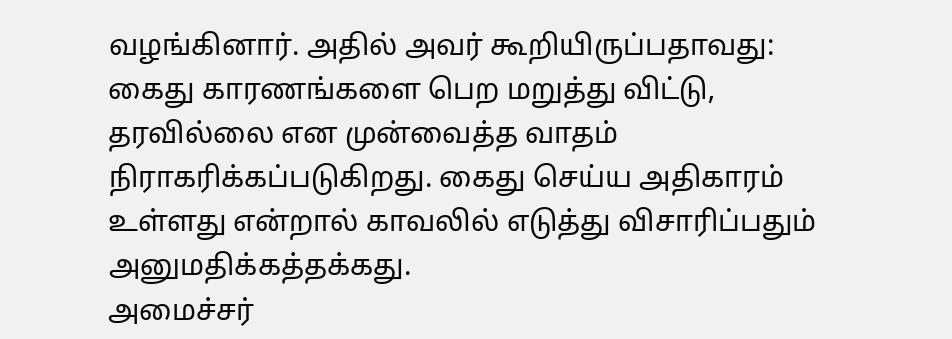வழங்கினார். அதில் அவர் கூறியிருப்பதாவது: கைது காரணங்களை பெற மறுத்து விட்டு, தரவில்லை என முன்வைத்த வாதம் நிராகரிக்கப்படுகிறது. கைது செய்ய அதிகாரம் உள்ளது என்றால் காவலில் எடுத்து விசாரிப்பதும் அனுமதிக்கத்தக்கது.
அமைச்சர்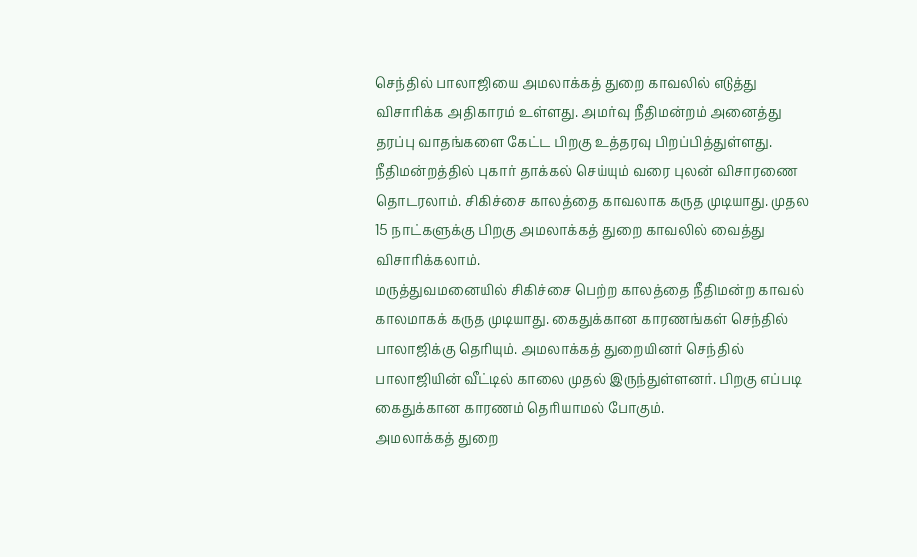செந்தில் பாலாஜியை அமலாக்கத் துறை காவலில் எடுத்து விசாரிக்க அதிகாரம் உள்ளது. அமர்வு நீதிமன்றம் அனைத்து தரப்பு வாதங்களை கேட்ட பிறகு உத்தரவு பிறப்பித்துள்ளது. நீதிமன்றத்தில் புகார் தாக்கல் செய்யும் வரை புலன் விசாரணை தொடரலாம். சிகிச்சை காலத்தை காவலாக கருத முடியாது. முதல 15 நாட்களுக்கு பிறகு அமலாக்கத் துறை காவலில் வைத்து விசாரிக்கலாம்.
மருத்துவமனையில் சிகிச்சை பெற்ற காலத்தை நீதிமன்ற காவல் காலமாகக் கருத முடியாது. கைதுக்கான காரணங்கள் செந்தில் பாலாஜிக்கு தெரியும். அமலாக்கத் துறையினர் செந்தில் பாலாஜியின் வீட்டில் காலை முதல் இருந்துள்ளனர். பிறகு எப்படி கைதுக்கான காரணம் தெரியாமல் போகும்.
அமலாக்கத் துறை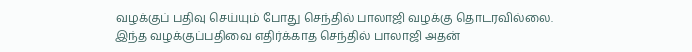வழக்குப் பதிவு செய்யும் போது செந்தில் பாலாஜி வழக்கு தொடரவில்லை. இந்த வழக்குப்பதிவை எதிர்க்காத செந்தில் பாலாஜி அதன்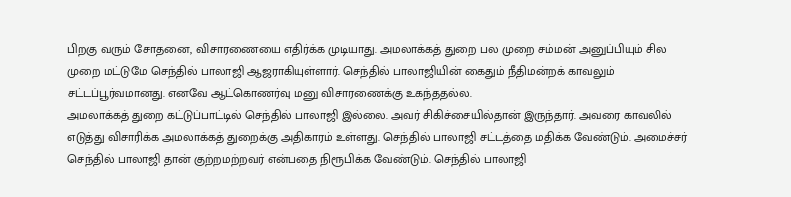பிறகு வரும் சோதனை, விசாரணையை எதிர்க்க முடியாது. அமலாக்கத் துறை பல முறை சம்மன் அனுப்பியும் சில முறை மட்டுமே செந்தில் பாலாஜி ஆஜராகியுள்ளார். செந்தில் பாலாஜியின் கைதும் நீதிமன்றக் காவலும் சட்டப்பூர்வமானது. எனவே ஆட்கொணர்வு மனு விசாரணைக்கு உகந்ததல்ல.
அமலாக்கத் துறை கட்டுப்பாட்டில் செந்தில் பாலாஜி இல்லை. அவர் சிகிச்சையில்தான் இருந்தார். அவரை காவலில் எடுத்து விசாரிக்க அமலாக்கத் துறைக்கு அதிகாரம் உள்ளது. செந்தில் பாலாஜி சட்டத்தை மதிக்க வேண்டும். அமைச்சர் செந்தில் பாலாஜி தான் குற்றமற்றவர் என்பதை நிரூபிக்க வேண்டும். செந்தில் பாலாஜி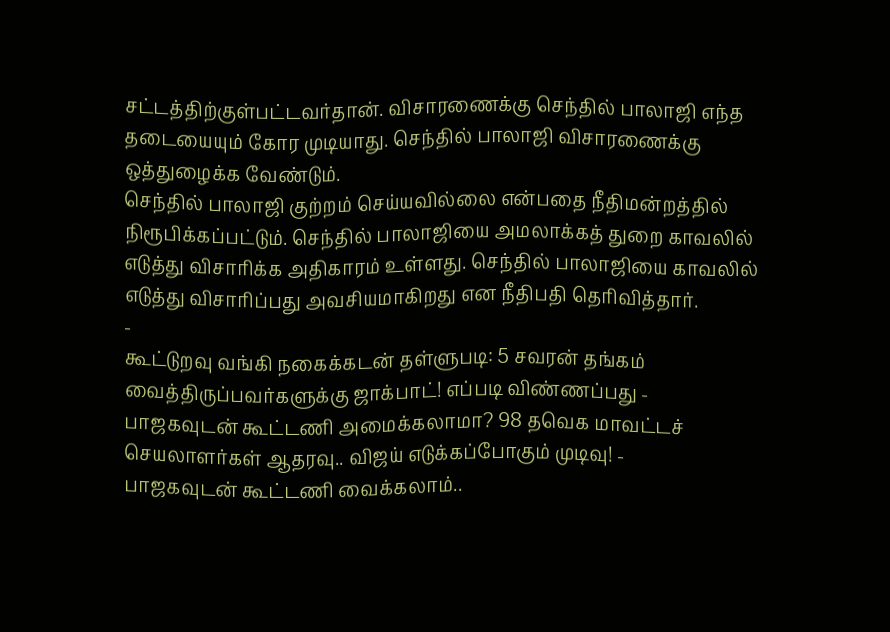சட்டத்திற்குள்பட்டவர்தான். விசாரணைக்கு செந்தில் பாலாஜி எந்த தடையையும் கோர முடியாது. செந்தில் பாலாஜி விசாரணைக்கு ஒத்துழைக்க வேண்டும்.
செந்தில் பாலாஜி குற்றம் செய்யவில்லை என்பதை நீதிமன்றத்தில் நிரூபிக்கப்பட்டும். செந்தில் பாலாஜியை அமலாக்கத் துறை காவலில் எடுத்து விசாரிக்க அதிகாரம் உள்ளது. செந்தில் பாலாஜியை காவலில் எடுத்து விசாரிப்பது அவசியமாகிறது என நீதிபதி தெரிவித்தார்.
-
கூட்டுறவு வங்கி நகைக்கடன் தள்ளுபடி: 5 சவரன் தங்கம் வைத்திருப்பவர்களுக்கு ஜாக்பாட்! எப்படி விண்ணப்பது -
பாஜகவுடன் கூட்டணி அமைக்கலாமா? 98 தவெக மாவட்டச் செயலாளர்கள் ஆதரவு.. விஜய் எடுக்கப்போகும் முடிவு! -
பாஜகவுடன் கூட்டணி வைக்கலாம்..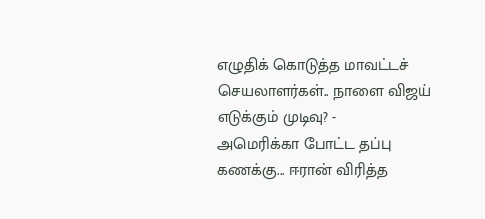எழுதிக் கொடுத்த மாவட்டச் செயலாளர்கள்.. நாளை விஜய் எடுக்கும் முடிவு? -
அமெரிக்கா போட்ட தப்பு கணக்கு... ஈரான் விரித்த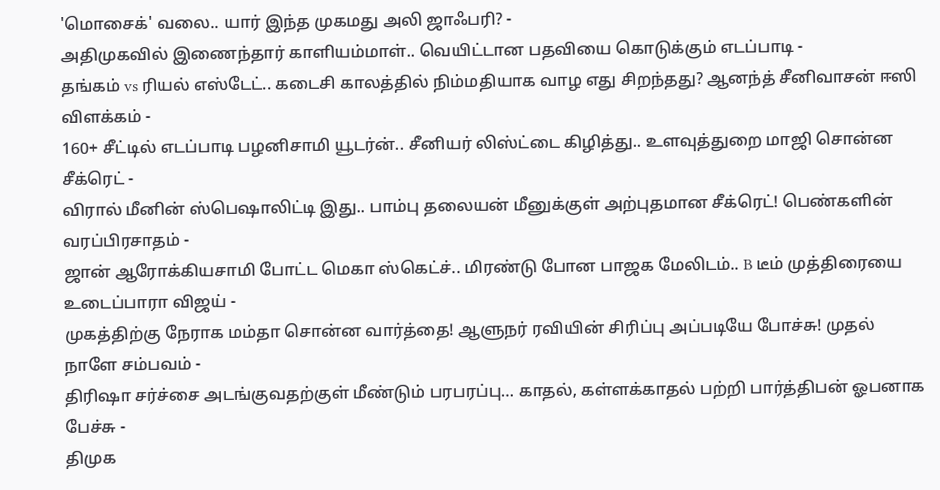'மொசைக்' வலை.. யார் இந்த முகமது அலி ஜாஃபரி? -
அதிமுகவில் இணைந்தார் காளியம்மாள்.. வெயிட்டான பதவியை கொடுக்கும் எடப்பாடி -
தங்கம் vs ரியல் எஸ்டேட்.. கடைசி காலத்தில் நிம்மதியாக வாழ எது சிறந்தது? ஆனந்த் சீனிவாசன் ஈஸி விளக்கம் -
160+ சீட்டில் எடப்பாடி பழனிசாமி யூடர்ன்.. சீனியர் லிஸ்ட்டை கிழித்து.. உளவுத்துறை மாஜி சொன்ன சீக்ரெட் -
விரால் மீனின் ஸ்பெஷாலிட்டி இது.. பாம்பு தலையன் மீனுக்குள் அற்புதமான சீக்ரெட்! பெண்களின் வரப்பிரசாதம் -
ஜான் ஆரோக்கியசாமி போட்ட மெகா ஸ்கெட்ச்.. மிரண்டு போன பாஜக மேலிடம்.. B டீம் முத்திரையை உடைப்பாரா விஜய் -
முகத்திற்கு நேராக மம்தா சொன்ன வார்த்தை! ஆளுநர் ரவியின் சிரிப்பு அப்படியே போச்சு! முதல் நாளே சம்பவம் -
திரிஷா சர்ச்சை அடங்குவதற்குள் மீண்டும் பரபரப்பு… காதல், கள்ளக்காதல் பற்றி பார்த்திபன் ஓபனாக பேச்சு -
திமுக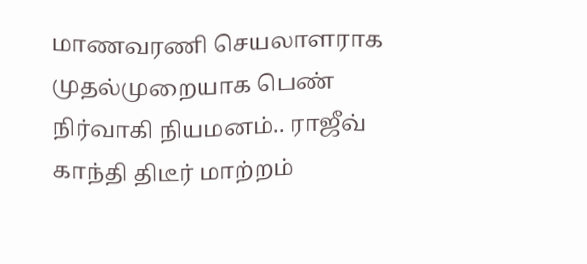மாணவரணி செயலாளராக முதல்முறையாக பெண் நிர்வாகி நியமனம்.. ராஜீவ் காந்தி திடீர் மாற்றம்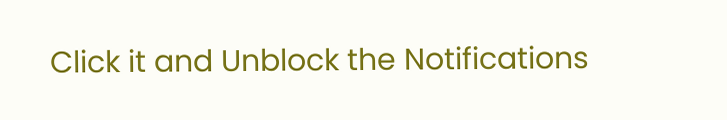Click it and Unblock the Notifications